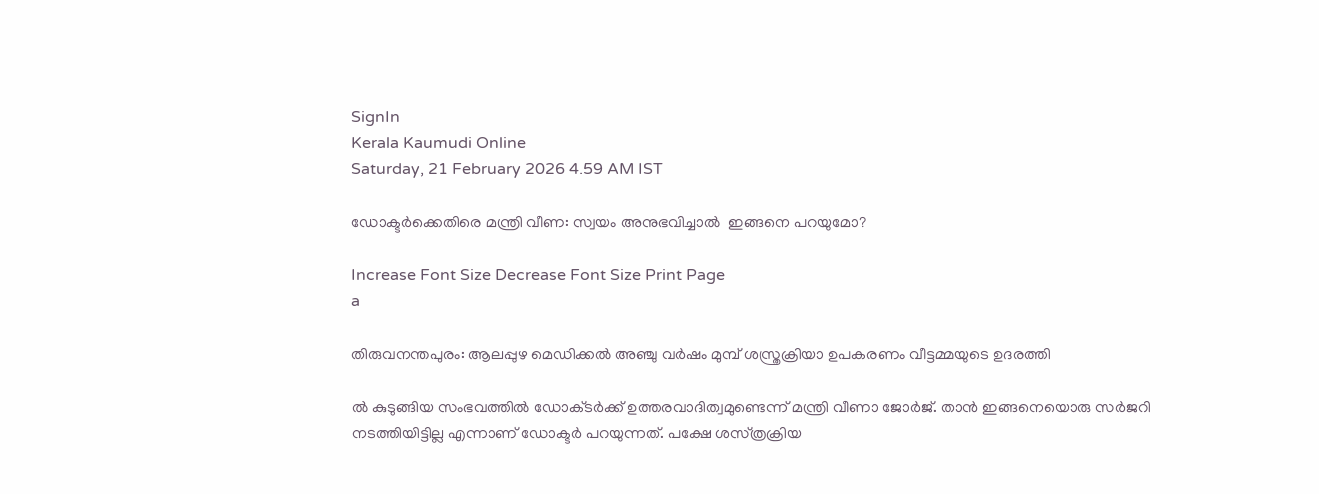SignIn
Kerala Kaumudi Online
Saturday, 21 February 2026 4.59 AM IST

ഡോക്ടർക്കെതിരെ മന്ത്രി വീണ: സ്വയം അനുഭവിച്ചാൽ  ഇങ്ങനെ പറയുമോ?

Increase Font Size Decrease Font Size Print Page
a

തിരുവനന്തപുരം: ആലപ്പുഴ മെഡിക്കൽ അഞ്ചു വർഷം മുമ്പ് ശസ്ത്രക്രിയാ ഉപകരണം വീട്ടമ്മയുടെ ഉദരത്തി

ൽ കുടുങ്ങിയ സംഭവത്തിൽ ഡോക്‌ടർക്ക് ഉത്തരവാദിത്വമുണ്ടെന്ന് മന്ത്രി വീണാ ജോർജ്. താൻ ഇങ്ങനെയൊരു സർജറി നടത്തിയിട്ടില്ല എന്നാണ് ഡോക്ടർ പറയുന്നത്. പക്ഷേ ശസ്‌ത്രക്രിയ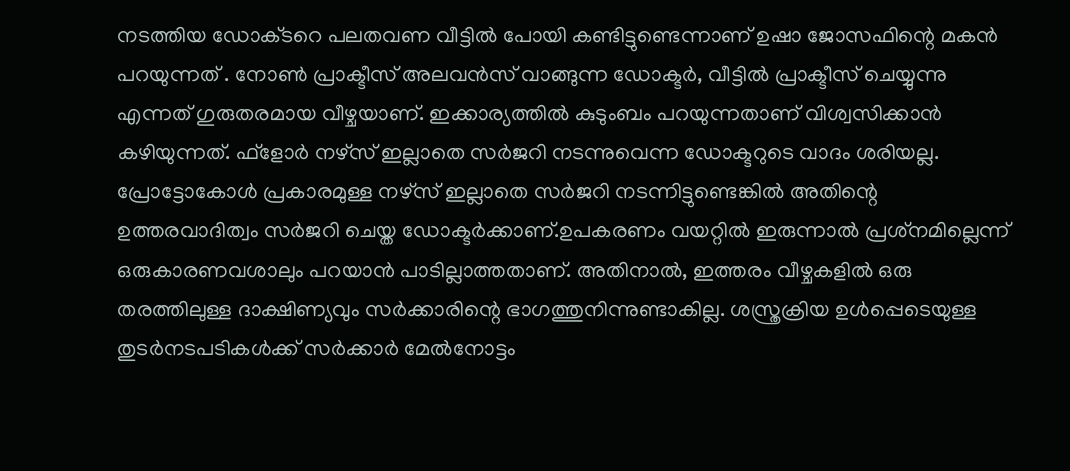നടത്തിയ ഡോക്‌ടറെ പലതവണ വീട്ടിൽ പോയി കണ്ടിട്ടുണ്ടെന്നാണ് ഉഷാ ജോസഫിന്റെ മകൻ പറയുന്നത് . നോൺ പ്രാക്ടീസ് അലവൻസ് വാങ്ങുന്ന ഡോക്ടർ, വീട്ടിൽ പ്രാക്ടീസ് ചെയ്യുന്നു എന്നത് ഗുരുതരമായ വീഴ്ചയാണ്. ഇക്കാര്യത്തിൽ കുടുംബം പറയുന്നതാണ് വിശ്വസിക്കാൻ കഴിയുന്നത്. ഫ്‌ളോർ നഴ്സ് ഇല്ലാതെ സർജറി നടന്നുവെന്ന ഡോക്ടറുടെ വാദം ശരിയല്ല. പ്രോട്ടോകോൾ പ്രകാരമുള്ള നഴ്സ് ഇല്ലാതെ സർജറി നടന്നിട്ടുണ്ടെങ്കിൽ അതിന്റെ ഉത്തരവാദിത്വം സർജറി ചെയ്ത ഡോക്ടർക്കാണ്.ഉപകരണം വയറ്റിൽ ഇരുന്നാൽ പ്രശ്‌നമില്ലെന്ന് ഒരുകാരണവശാലും പറയാൻ പാടില്ലാത്തതാണ്. അതിനാൽ, ഇത്തരം വീഴ്ചകളിൽ ഒരു തരത്തിലുള്ള ദാക്ഷിണ്യവും സർക്കാരിന്റെ ഭാഗത്തുനിന്നുണ്ടാകില്ല. ശസ്ത്രക്രിയ ഉൾപ്പെടെയുള്ള തുടർനടപടികൾക്ക് സർക്കാർ മേൽനോട്ടം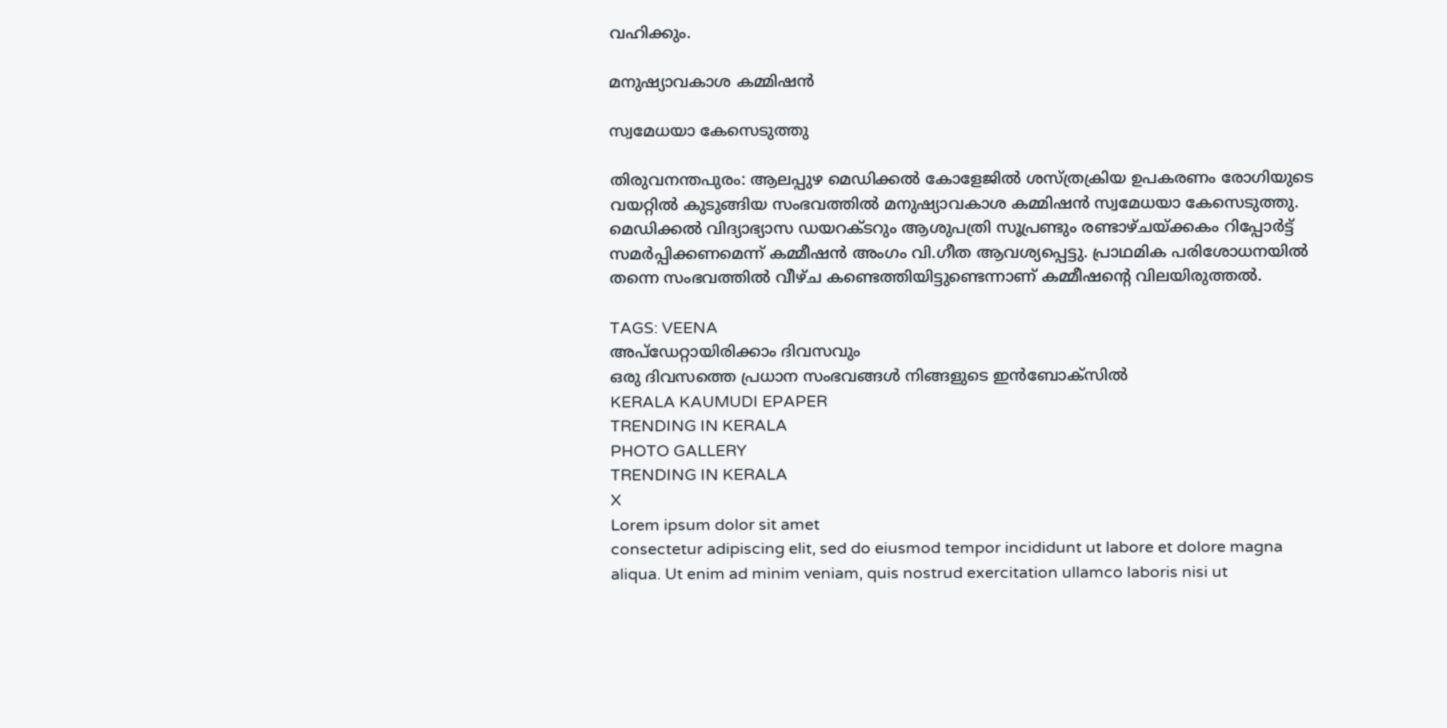വഹിക്കും.

മനുഷ്യാവകാശ കമ്മിഷൻ

സ്വമേധയാ കേസെടുത്തു

തിരുവനന്തപുരം: ആലപ്പുഴ മെഡിക്കൽ കോളേജിൽ ശസ്ത്രക്രിയ ഉപകരണം രോഗിയുടെ വയറ്റിൽ കുടുങ്ങിയ സംഭവത്തിൽ മനുഷ്യാവകാശ കമ്മിഷൻ സ്വമേധയാ കേസെടുത്തു. മെഡിക്കൽ വിദ്യാഭ്യാസ ഡയറക്ടറും ആശുപത്രി സൂപ്രണ്ടും രണ്ടാഴ്ചയ്ക്കകം റിപ്പോർട്ട് സമർപ്പിക്കണമെന്ന് കമ്മീഷൻ അംഗം വി.ഗീത ആവശ്യപ്പെട്ടു. പ്രാഥമിക പരിശോധനയിൽ തന്നെ സംഭവത്തിൽ വീഴ്ച കണ്ടെത്തിയിട്ടുണ്ടെന്നാണ് കമ്മീഷന്റെ വിലയിരുത്തൽ.

TAGS: VEENA
അപ്ഡേറ്റായിരിക്കാം ദിവസവും
ഒരു ദിവസത്തെ പ്രധാന സംഭവങ്ങൾ നിങ്ങളുടെ ഇൻബോക്സിൽ
KERALA KAUMUDI EPAPER
TRENDING IN KERALA
PHOTO GALLERY
TRENDING IN KERALA
X
Lorem ipsum dolor sit amet
consectetur adipiscing elit, sed do eiusmod tempor incididunt ut labore et dolore magna aliqua. Ut enim ad minim veniam, quis nostrud exercitation ullamco laboris nisi ut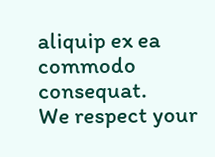aliquip ex ea commodo consequat.
We respect your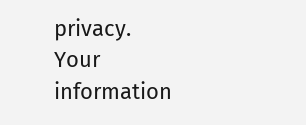privacy. Your information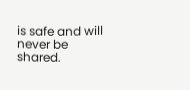is safe and will never be shared.